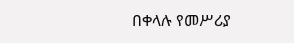በቀላሉ የመሥሪያ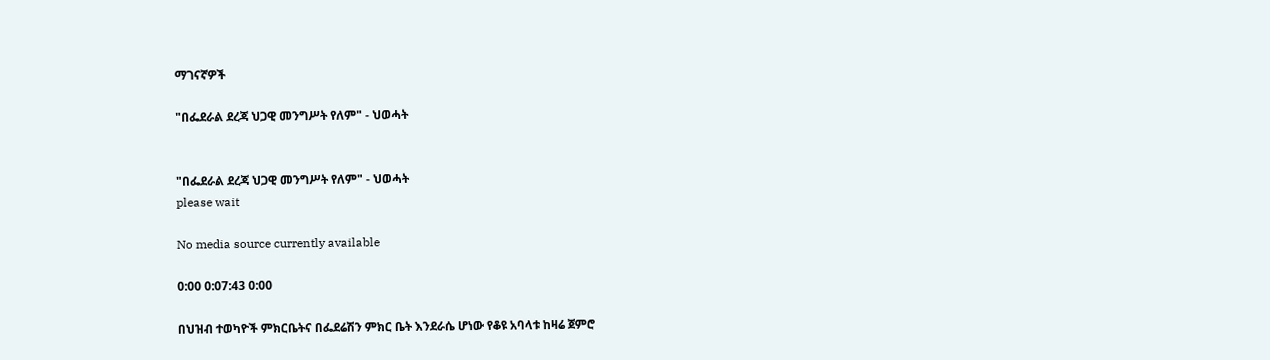ማገናኛዎች

"በፌደራል ደረጃ ህጋዊ መንግሥት የለም" - ህወሓት


"በፌደራል ደረጃ ህጋዊ መንግሥት የለም" - ህወሓት
please wait

No media source currently available

0:00 0:07:43 0:00

በህዝብ ተወካዮች ምክርቤትና በፌደሬሽን ምክር ቤት እንደራሴ ሆነው የቆዩ አባላቱ ከዛሬ ጀምሮ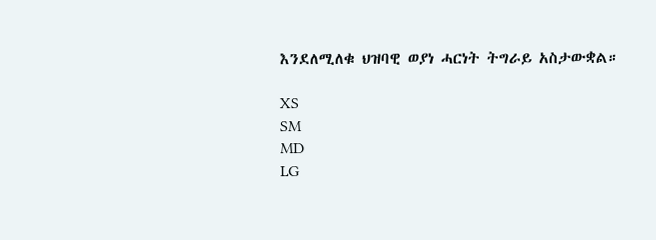እንደለሚለቁ ህዝባዊ ወያነ ሓርነት ትግራይ አስታውቋል።

XS
SM
MD
LG